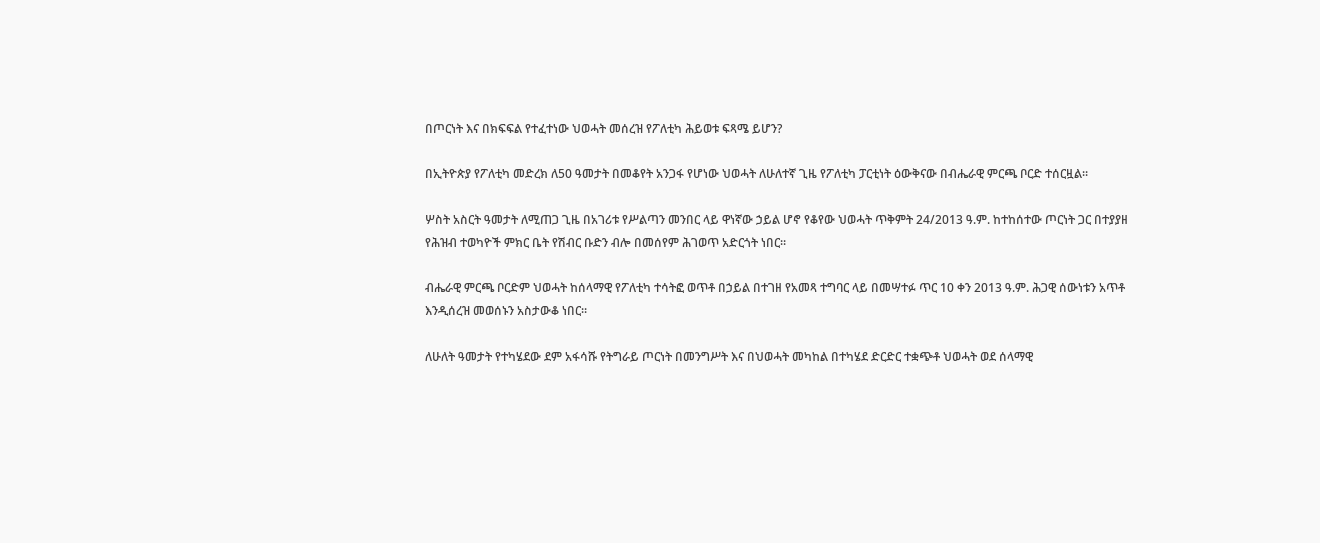በጦርነት እና በክፍፍል የተፈተነው ህወሓት መሰረዝ የፖለቲካ ሕይወቱ ፍጻሜ ይሆን?

በኢትዮጵያ የፖለቲካ መድረክ ለ50 ዓመታት በመቆየት አንጋፋ የሆነው ህወሓት ለሁለተኛ ጊዜ የፖለቲካ ፓርቲነት ዕውቅናው በብሔራዊ ምርጫ ቦርድ ተሰርዟል።

ሦስት አስርት ዓመታት ለሚጠጋ ጊዜ በአገሪቱ የሥልጣን መንበር ላይ ዋነኛው ኃይል ሆኖ የቆየው ህወሓት ጥቅምት 24/2013 ዓ.ም. ከተከሰተው ጦርነት ጋር በተያያዘ የሕዝብ ተወካዮች ምክር ቤት የሽብር ቡድን ብሎ በመሰየም ሕገወጥ አድርጎት ነበር።

ብሔራዊ ምርጫ ቦርድም ህወሓት ከሰላማዊ የፖለቲካ ተሳትፎ ወጥቶ በኃይል በተገዘ የአመጻ ተግባር ላይ በመሣተፉ ጥር 10 ቀን 2013 ዓ.ም. ሕጋዊ ሰውነቱን አጥቶ እንዲሰረዝ መወሰኑን አስታውቆ ነበር።

ለሁለት ዓመታት የተካሄደው ደም አፋሳሹ የትግራይ ጦርነት በመንግሥት እና በህወሓት መካከል በተካሄደ ድርድር ተቋጭቶ ህወሓት ወደ ሰላማዊ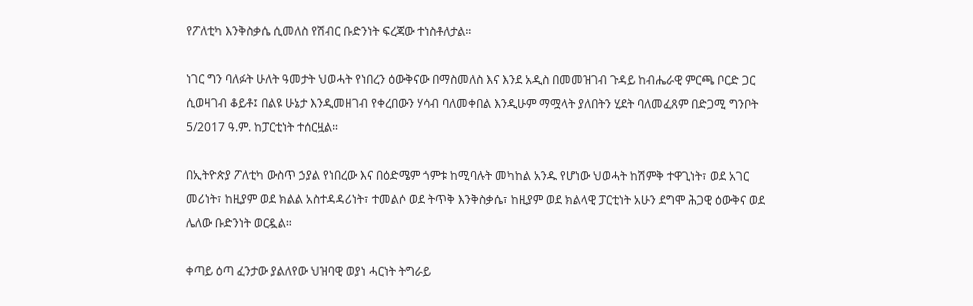የፖለቲካ እንቅስቃሴ ሲመለስ የሽብር ቡድንነት ፍረጃው ተነስቶለታል።

ነገር ግን ባለፉት ሁለት ዓመታት ህወሓት የነበረን ዕውቅናው በማስመለስ እና እንደ አዲስ በመመዝገብ ጉዳይ ከብሔራዊ ምርጫ ቦርድ ጋር ሲወዛገብ ቆይቶ፤ በልዩ ሁኔታ እንዲመዘገብ የቀረበውን ሃሳብ ባለመቀበል እንዲሁም ማሟላት ያለበትን ሂደት ባለመፈጸም በድጋሚ ግንቦት 5/2017 ዓ.ም. ከፓርቲነት ተሰርዟል።

በኢትዮጵያ ፖለቲካ ውስጥ ኃያል የነበረው እና በዕድሜም ጎምቱ ከሚባሉት መካከል አንዱ የሆነው ህወሓት ከሽምቅ ተዋጊነት፣ ወደ አገር መሪነት፣ ከዚያም ወደ ክልል አስተዳዳሪነት፣ ተመልሶ ወደ ትጥቅ እንቅስቃሴ፣ ከዚያም ወደ ክልላዊ ፓርቲነት አሁን ደግሞ ሕጋዊ ዕውቅና ወደ ሌለው ቡድንነት ወርዷል።

ቀጣይ ዕጣ ፈንታው ያልለየው ህዝባዊ ወያነ ሓርነት ትግራይ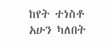ከየት ተነስቶ አሁን ካለበት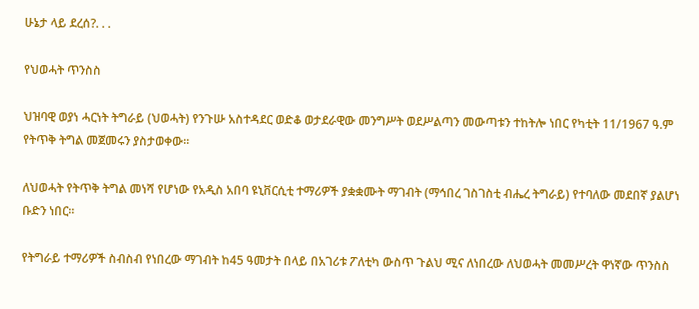ሁኔታ ላይ ደረሰ?. . .

የህወሓት ጥንስስ

ህዝባዊ ወያነ ሓርነት ትግራይ (ህወሓት) የንጉሡ አስተዳደር ወድቆ ወታደራዊው መንግሥት ወደሥልጣን መውጣቱን ተከትሎ ነበር የካቲት 11/1967 ዓ.ም የትጥቅ ትግል መጀመሩን ያስታወቀው።

ለህወሓት የትጥቅ ትግል መነሻ የሆነው የአዲስ አበባ ዩኒቨርሲቲ ተማሪዎች ያቋቋሙት ማገብት (ማኅበረ ገስገስቲ ብሔረ ትግራይ) የተባለው መደበኛ ያልሆነ ቡድን ነበር።

የትግራይ ተማሪዎች ስብስብ የነበረው ማገብት ከ45 ዓመታት በላይ በአገሪቱ ፖለቲካ ውስጥ ጉልህ ሚና ለነበረው ለህወሓት መመሥረት ዋነኛው ጥንስስ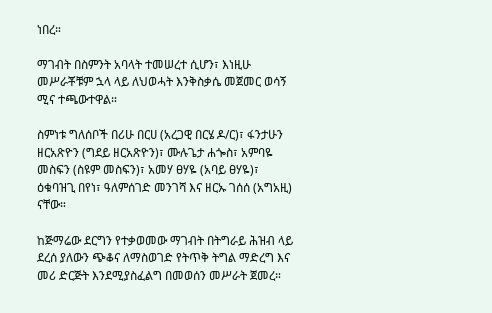ነበረ።

ማገብት በስምንት አባላት ተመሠረተ ሲሆን፣ እነዚሁ መሥራቾቹም ኋላ ላይ ለህወሓት እንቅስቃሴ መጀመር ወሳኝ ሚና ተጫውተዋል።

ስምነቱ ግለሰቦች በሪሁ በርሀ (አረጋዊ በርሄ ዶ/ር)፣ ፋንታሁን ዘርአጽዮን (ግደይ ዘርአጽዮን)፣ ሙሉጌታ ሐጐስ፣ አምባዬ መስፍን (ስዩም መስፍን)፣ አመሃ ፀሃዬ (አባይ ፀሃዬ)፣ ዕቁባዝጊ በየነ፣ ዓለምሰገድ መንገሻ እና ዘርኡ ገሰሰ (አግአዚ) ናቸው።

ከጅማሬው ደርግን የተቃወመው ማገብት በትግራይ ሕዝብ ላይ ደረሰ ያለውን ጭቆና ለማስወገድ የትጥቅ ትግል ማድረግ እና መሪ ድርጅት እንደሚያስፈልግ በመወሰን መሥራት ጀመረ።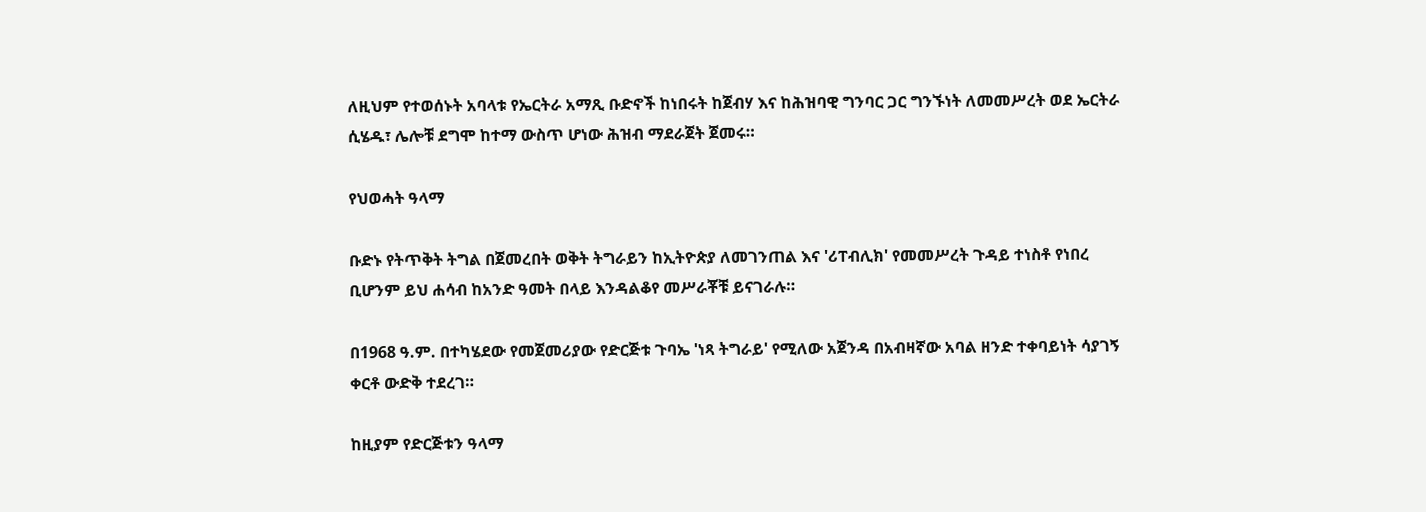ለዚህም የተወሰኑት አባላቱ የኤርትራ አማጺ ቡድኖች ከነበሩት ከጀብሃ እና ከሕዝባዊ ግንባር ጋር ግንኙነት ለመመሥረት ወደ ኤርትራ ሲሄዱ፣ ሌሎቹ ደግሞ ከተማ ውስጥ ሆነው ሕዝብ ማደራጀት ጀመሩ።

የህወሓት ዓላማ

ቡድኑ የትጥቅት ትግል በጀመረበት ወቅት ትግራይን ከኢትዮጵያ ለመገንጠል እና 'ሪፐብሊክ' የመመሥረት ጉዳይ ተነስቶ የነበረ ቢሆንም ይህ ሐሳብ ከአንድ ዓመት በላይ እንዳልቆየ መሥራቾቹ ይናገራሉ።

በ1968 ዓ.ም. በተካሄደው የመጀመሪያው የድርጅቱ ጉባኤ 'ነጻ ትግራይ' የሚለው አጀንዳ በአብዛኛው አባል ዘንድ ተቀባይነት ሳያገኝ ቀርቶ ውድቅ ተደረገ።

ከዚያም የድርጅቱን ዓላማ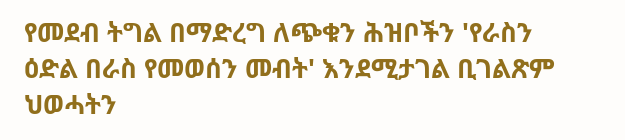የመደብ ትግል በማድረግ ለጭቁን ሕዝቦችን 'የራስን ዕድል በራስ የመወሰን መብት' እንደሚታገል ቢገልጽም ህወሓትን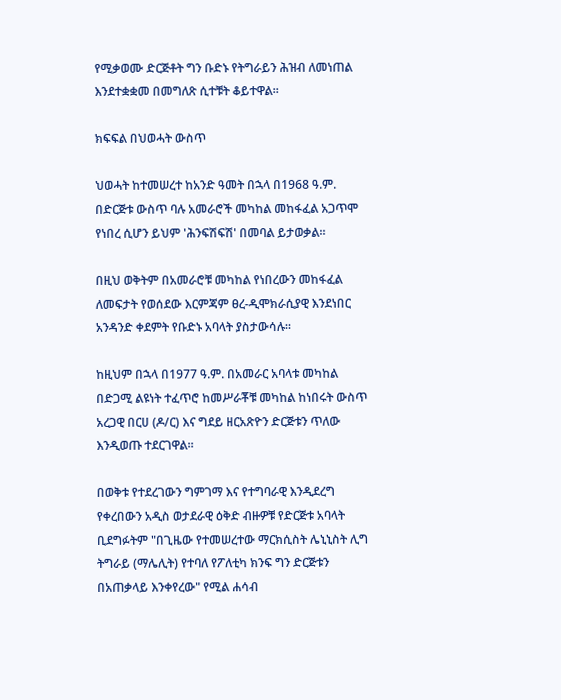የሚቃወሙ ድርጅቶት ግን ቡድኑ የትግራይን ሕዝብ ለመነጠል እንደተቋቋመ በመግለጽ ሲተቹት ቆይተዋል።

ክፍፍል በህወሓት ውስጥ

ህወሓት ከተመሠረተ ከአንድ ዓመት በኋላ በ1968 ዓ.ም. በድርጅቱ ውስጥ ባሉ አመራሮች መካከል መከፋፈል አጋጥሞ የነበረ ሲሆን ይህም 'ሕንፍሽፍሽ' በመባል ይታወቃል።

በዚህ ወቅትም በአመራሮቹ መካከል የነበረውን መከፋፈል ለመፍታት የወሰደው እርምጃም ፀረ-ዲሞክራሲያዊ እንደነበር አንዳንድ ቀደምት የቡድኑ አባላት ያስታውሳሉ።

ከዚህም በኋላ በ1977 ዓ.ም. በአመራር አባላቱ መካከል በድጋሚ ልዩነት ተፈጥሮ ከመሥራቾቹ መካከል ከነበሩት ውስጥ አረጋዊ በርሀ (ዶ/ር) እና ግደይ ዘርአጽዮን ድርጅቱን ጥለው እንዲወጡ ተደርገዋል።

በወቅቱ የተደረገውን ግምገማ እና የተግባራዊ እንዲደረግ የቀረበውን አዲስ ወታደራዊ ዕቅድ ብዙዎቹ የድርጅቱ አባላት ቢደግፉትም "በጊዜው የተመሠረተው ማርክሲስት ሌኒኒስት ሊግ ትግራይ (ማሌሊት) የተባለ የፖለቲካ ክንፍ ግን ድርጅቱን በአጠቃላይ እንቀየረው" የሚል ሐሳብ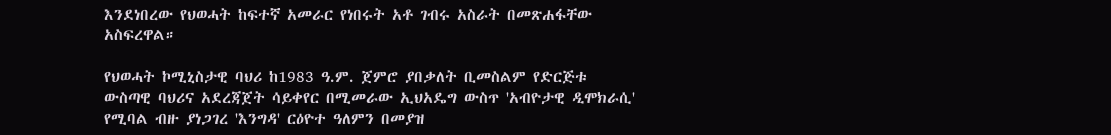እንደነበረው የህወሓት ከፍተኛ አመራር የነበሩት አቶ ገብሩ አስራት በመጽሐፋቸው አስፍረዋል።

የህወሓት ኮሚኒስታዊ ባህሪ ከ1983 ዓ.ም. ጀምሮ ያበቃለት ቢመስልም የድርጅቱ ውስጣዊ ባህሪና አደረጃጀት ሳይቀየር በሚመራው ኢህአዴግ ውስጥ 'አብዮታዊ ዲሞክራሲ' የሚባል ብዙ ያነጋገረ 'እንግዳ' ርዕዮተ ዓለምን በመያዝ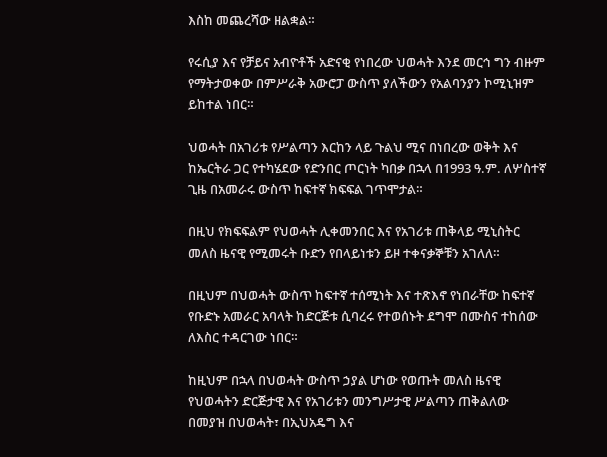እስከ መጨረሻው ዘልቋል።

የሩሲያ እና የቻይና አብዮቶች አድናቂ የነበረው ህወሓት እንደ መርኅ ግን ብዙም የማትታወቀው በምሥራቅ አውሮፓ ውስጥ ያለችውን የአልባንያን ኮሚኒዝም ይከተል ነበር።

ህወሓት በአገሪቱ የሥልጣን እርከን ላይ ጉልህ ሚና በነበረው ወቅት እና ከኤርትራ ጋር የተካሄደው የድንበር ጦርነት ካበቃ በኋላ በ1993 ዓ.ም. ለሦስተኛ ጊዜ በአመራሩ ውስጥ ከፍተኛ ክፍፍል ገጥሞታል።

በዚህ የክፍፍልም የህወሓት ሊቀመንበር እና የአገሪቱ ጠቅላይ ሚኒስትር መለስ ዜናዊ የሚመሩት ቡድን የበላይነቱን ይዞ ተቀናቃኞቹን አገለለ።

በዚህም በህወሓት ውስጥ ከፍተኛ ተሰሚነት እና ተጽእኖ የነበራቸው ከፍተኛ የቡድኑ አመራር አባላት ከድርጅቱ ሲባረሩ የተወሰኑት ደግሞ በሙስና ተከሰው ለእስር ተዳርገው ነበር።

ከዚህም በኋላ በህወሓት ውስጥ ኃያል ሆነው የወጡት መለስ ዜናዊ የህወሓትን ድርጅታዊ እና የአገሪቱን መንግሥታዊ ሥልጣን ጠቅልለው በመያዝ በህወሓት፣ በኢህአዴግ እና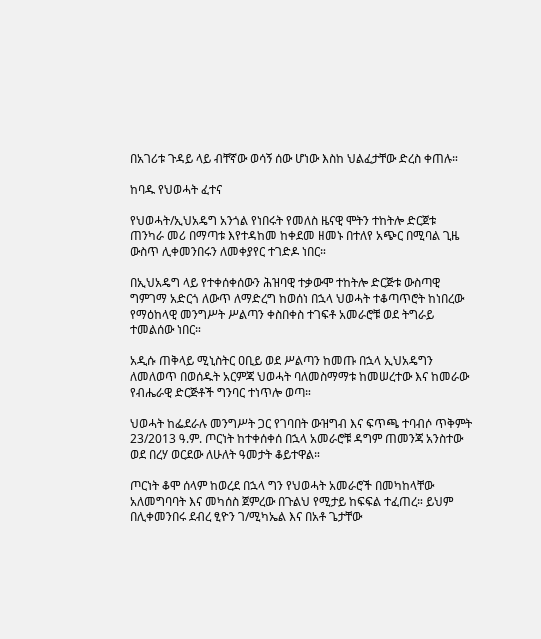በአገሪቱ ጉዳይ ላይ ብቸኛው ወሳኝ ሰው ሆነው እስከ ህልፈታቸው ድረስ ቀጠሉ።

ከባዱ የህወሓት ፈተና

የህወሓት/ኢህአዴግ አንጎል የነበሩት የመለስ ዜናዊ ሞትን ተከትሎ ድርጀቱ ጠንካራ መሪ በማጣቱ እየተዳከመ ከቀደመ ዘመኑ በተለየ አጭር በሚባል ጊዜ ውስጥ ሊቀመንበሩን ለመቀያየር ተገድዶ ነበር።

በኢህአዴግ ላይ የተቀሰቀሰውን ሕዝባዊ ተቃውሞ ተከትሎ ድርጅቱ ውስጣዊ ግምገማ አድርጎ ለውጥ ለማድረግ ከወሰነ በኋላ ህወሓት ተቆጣጥሮት ከነበረው የማዕከላዊ መንግሥት ሥልጣን ቀስበቀስ ተገፍቶ አመራሮቹ ወደ ትግራይ ተመልሰው ነበር።

አዲሱ ጠቅላይ ሚኒስትር ዐቢይ ወደ ሥልጣን ከመጡ በኋላ ኢህአዴግን ለመለወጥ በወሰዱት አርምጃ ህወሓት ባለመስማማቱ ከመሠረተው እና ከመራው የብሔራዊ ድርጅቶች ግንባር ተነጥሎ ወጣ።

ህወሓት ከፌደራሉ መንግሥት ጋር የገባበት ውዝግብ እና ፍጥጫ ተባብሶ ጥቅምት 23/2013 ዓ.ም. ጦርነት ከተቀሰቀሰ በኋላ አመራሮቹ ዳግም ጠመንጃ አንስተው ወደ በረሃ ወርደው ለሁለት ዓመታት ቆይተዋል።

ጦርነት ቆሞ ሰላም ከወረደ በኋላ ግን የህወሓት አመራሮች በመካከላቸው አለመግባባት እና መካሰስ ጀምረው በጉልህ የሚታይ ከፍፍል ተፈጠረ። ይህም በሊቀመንበሩ ደብረ ፂዮን ገ/ሚካኤል እና በአቶ ጌታቸው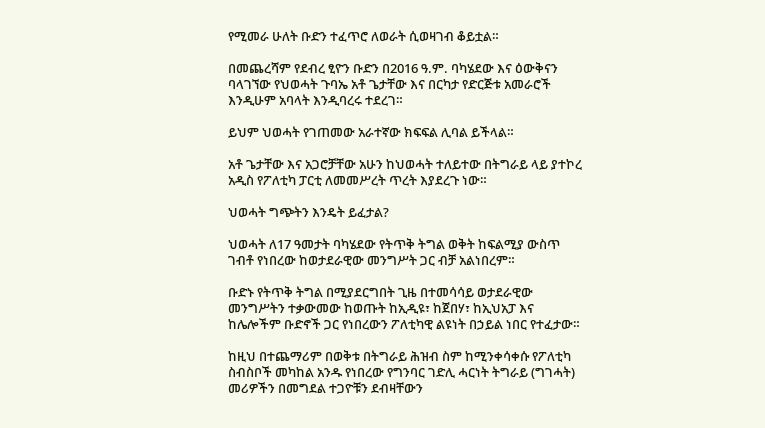የሚመራ ሁለት ቡድን ተፈጥሮ ለወራት ሲወዛገብ ቆይቷል።

በመጨረሻም የደብረ ፂዮን ቡድን በ2016 ዓ.ም. ባካሄደው እና ዕውቅናን ባላገኘው የህወሓት ጉባኤ አቶ ጌታቸው እና በርካታ የድርጅቱ አመራሮች እንዲሁም አባላት እንዲባረሩ ተደረገ።

ይህም ህወሓት የገጠመው አራተኛው ክፍፍል ሊባል ይችላል።

አቶ ጌታቸው እና አጋሮቻቸው አሁን ከህወሓት ተለይተው በትግራይ ላይ ያተኮረ አዲስ የፖለቲካ ፓርቲ ለመመሥረት ጥረት እያደረጉ ነው።

ህወሓት ግጭትን እንዴት ይፈታል?

ህወሓት ለ17 ዓመታት ባካሄደው የትጥቅ ትግል ወቅት ከፍልሚያ ውስጥ ገብቶ የነበረው ከወታደራዊው መንግሥት ጋር ብቻ አልነበረም።

ቡድኑ የትጥቅ ትግል በሚያደርግበት ጊዜ በተመሳሳይ ወታደራዊው መንግሥትን ተቃውመው ከወጡት ከኢዲዩ፣ ከጀበሃ፣ ከኢህአፓ እና ከሌሎችም ቡድኖች ጋር የነበረውን ፖለቲካዊ ልዩነት በኃይል ነበር የተፈታው።

ከዚህ በተጨማሪም በወቅቱ በትግራይ ሕዝብ ስም ከሚንቀሳቀሱ የፖለቲካ ስብስቦች መካከል አንዱ የነበረው የግንባር ገድሊ ሓርነት ትግራይ (ግገሓት) መሪዎችን በመግደል ተጋዮቹን ደብዛቸውን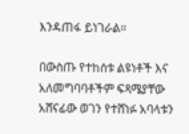እንዳጠፋ ይነገራል።

በውስጡ የተከሰቱ ልዩነቶች እና አለመግባባቶችም ፍጻሜያቸው አሸናፊው ወገን የተሸነፉ አባላቱን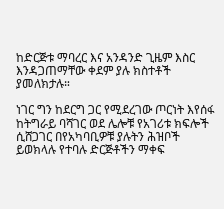ከድርጅቱ ማባረር እና አንዳንድ ጊዜም እስር እንዳጋጠማቸው ቀደም ያሉ ክስተቶች ያመለክታሉ።

ነገር ግን ከደርግ ጋር የሚደረገው ጦርነት እየሰፋ ከትግራይ ባሻገር ወደ ሌሎቹ የአገሪቱ ክፍሎች ሲሸጋገር በየአካባቢዎቹ ያሉትን ሕዝቦች ይወክላሉ የተባሉ ድርጅቶችን ማቀፍ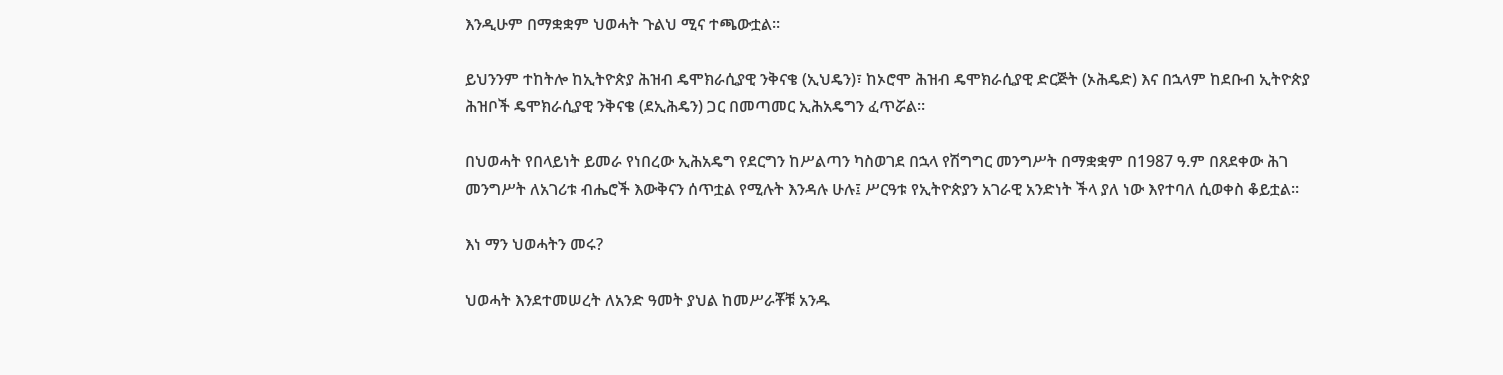እንዲሁም በማቋቋም ህወሓት ጉልህ ሚና ተጫውቷል።

ይህንንም ተከትሎ ከኢትዮጵያ ሕዝብ ዴሞክራሲያዊ ንቅናቄ (ኢህዴን)፣ ከኦሮሞ ሕዝብ ዴሞክራሲያዊ ድርጅት (ኦሕዴድ) እና በኋላም ከደቡብ ኢትዮጵያ ሕዝቦች ዴሞክራሲያዊ ንቅናቄ (ደኢሕዴን) ጋር በመጣመር ኢሕአዴግን ፈጥሯል።

በህወሓት የበላይነት ይመራ የነበረው ኢሕአዴግ የደርግን ከሥልጣን ካስወገደ በኋላ የሽግግር መንግሥት በማቋቋም በ1987 ዓ.ም በጸደቀው ሕገ መንግሥት ለአገሪቱ ብሔሮች እውቅናን ሰጥቷል የሚሉት እንዳሉ ሁሉ፤ ሥርዓቱ የኢትዮጵያን አገራዊ አንድነት ችላ ያለ ነው እየተባለ ሲወቀስ ቆይቷል።

እነ ማን ህወሓትን መሩ?

ህወሓት እንደተመሠረት ለአንድ ዓመት ያህል ከመሥራቾቹ አንዱ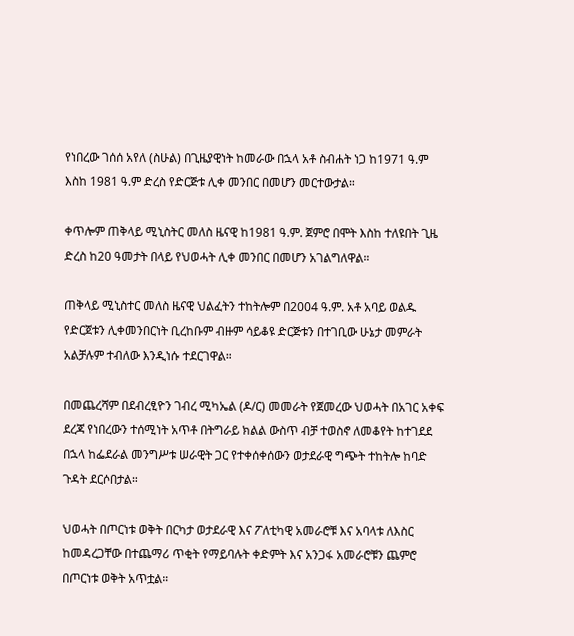የነበረው ገሰሰ አየለ (ስሁል) በጊዜያዊነት ከመራው በኋላ አቶ ስብሐት ነጋ ከ1971 ዓ.ም እስከ 1981 ዓ.ም ድረስ የድርጅቱ ሊቀ መንበር በመሆን መርተውታል።

ቀጥሎም ጠቅላይ ሚኒስትር መለስ ዜናዊ ከ1981 ዓ.ም. ጀምሮ በሞት እስከ ተለዩበት ጊዜ ድረስ ከ20 ዓመታት በላይ የህወሓት ሊቀ መንበር በመሆን አገልግለዋል።

ጠቅላይ ሚኒስተር መለስ ዜናዊ ህልፈትን ተከትሎም በ2004 ዓ.ም. አቶ አባይ ወልዱ የድርጀቱን ሊቀመንበርነት ቢረከቡም ብዙም ሳይቆዩ ድርጅቱን በተገቢው ሁኔታ መምራት አልቻሉም ተብለው እንዲነሱ ተደርገዋል።

በመጨረሻም በደብረፂዮን ገብረ ሚካኤል (ዶ/ር) መመራት የጀመረው ህወሓት በአገር አቀፍ ደረጃ የነበረውን ተሰሚነት አጥቶ በትግራይ ክልል ውስጥ ብቻ ተወስኖ ለመቆየት ከተገደደ በኋላ ከፌደራል መንግሥቱ ሠራዊት ጋር የተቀሰቀሰውን ወታደራዊ ግጭት ተከትሎ ከባድ ጉዳት ደርሶበታል።

ህወሓት በጦርነቱ ወቅት በርካታ ወታደራዊ እና ፖለቲካዊ አመራሮቹ እና አባላቱ ለእስር ከመዳረጋቸው በተጨማሪ ጥቂት የማይባሉት ቀድምት እና አንጋፋ አመራሮቹን ጨምሮ በጦርነቱ ወቅት አጥቷል።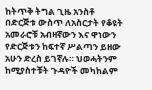ከትጥቅ ትግል ጊዜ አንስቶ በድርጅቱ ውስጥ ለአስርታት የቆዩት አመራሮቹ አብዛኛውን እና ዋነውን የድርጅቱን ከፍተኛ ሥልጣን ይዘው አሁን ድረስ ይገኛሉ። ህወሓትንም ከሚያስተቹት ጉዳዮች መካከልም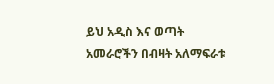ይህ አዲስ እና ወጣት አመራሮችን በብዛት አለማፍራቱ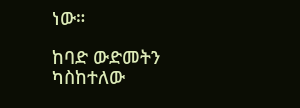ነው።

ከባድ ውድመትን ካስከተለው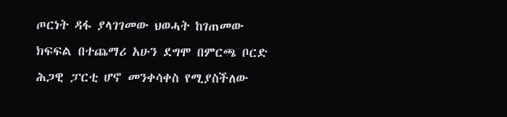ጦርነት ዳፋ ያላገገመው ህወሓት ከገጠመው ክፍፍል በተጨማሪ አሁን ደግሞ በምርጫ ቦርድ ሕጋዊ ፓርቲ ሆኖ መንቀሳቀስ የሚያስችለው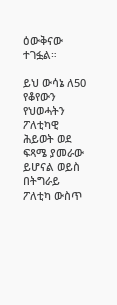ዕውቅናው ተገፏል።

ይህ ውሳኔ ለ50 የቆየውን የህወሓትን ፖለቲካዊ ሕይወት ወደ ፍጻሜ ያመራው ይሆናል ወይስ በትግራይ ፖለቲካ ውስጥ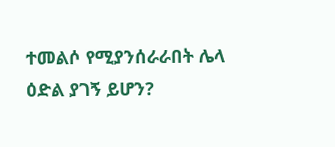ተመልሶ የሚያንሰራራበት ሌላ ዕድል ያገኝ ይሆን?